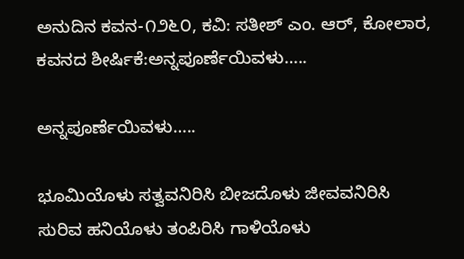ಅನುದಿನ ಕವನ-೧೨೬೦, ಕವಿ: ಸತೀಶ್ ಎಂ. ಆರ್, ಕೋಲಾರ, ಕವನದ ಶೀರ್ಷಿಕೆ:ಅನ್ನಪೂರ್ಣೆಯಿವಳು…..

ಅನ್ನಪೂರ್ಣೆಯಿವಳು…..

ಭೂಮಿಯೊಳು ಸತ್ವವನಿರಿಸಿ ಬೀಜದೊಳು ಜೀವವನಿರಿಸಿ
ಸುರಿವ ಹನಿಯೊಳು ತಂಪಿರಿಸಿ ಗಾಳಿಯೊಳು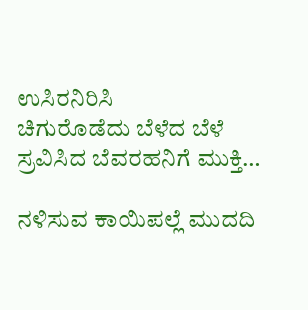ಉಸಿರನಿರಿಸಿ
ಚಿಗುರೊಡೆದು ಬೆಳೆದ ಬೆಳೆ ಸ್ರವಿಸಿದ ಬೆವರಹನಿಗೆ ಮುಕ್ತಿ…

ನಳಿಸುವ ಕಾಯಿಪಲ್ಲೆ ಮುದದಿ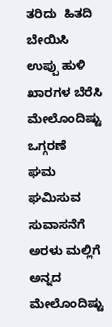ತರಿದು  ಹಿತದಿ ಬೇಯಿಸಿ
ಉಪ್ಪು ಹುಳಿ ಖಾರಗಳ ಬೆರೆಸಿ ಮೇಲೊಂದಿಷ್ಟು ಒಗ್ಗರಣೆ
ಘಮ ಘಮಿಸುವ ಸುವಾಸನೆಗೆ ಅರಳು ಮಲ್ಲಿಗೆ ಅನ್ನದ
ಮೇಲೊಂದಿಷ್ಟು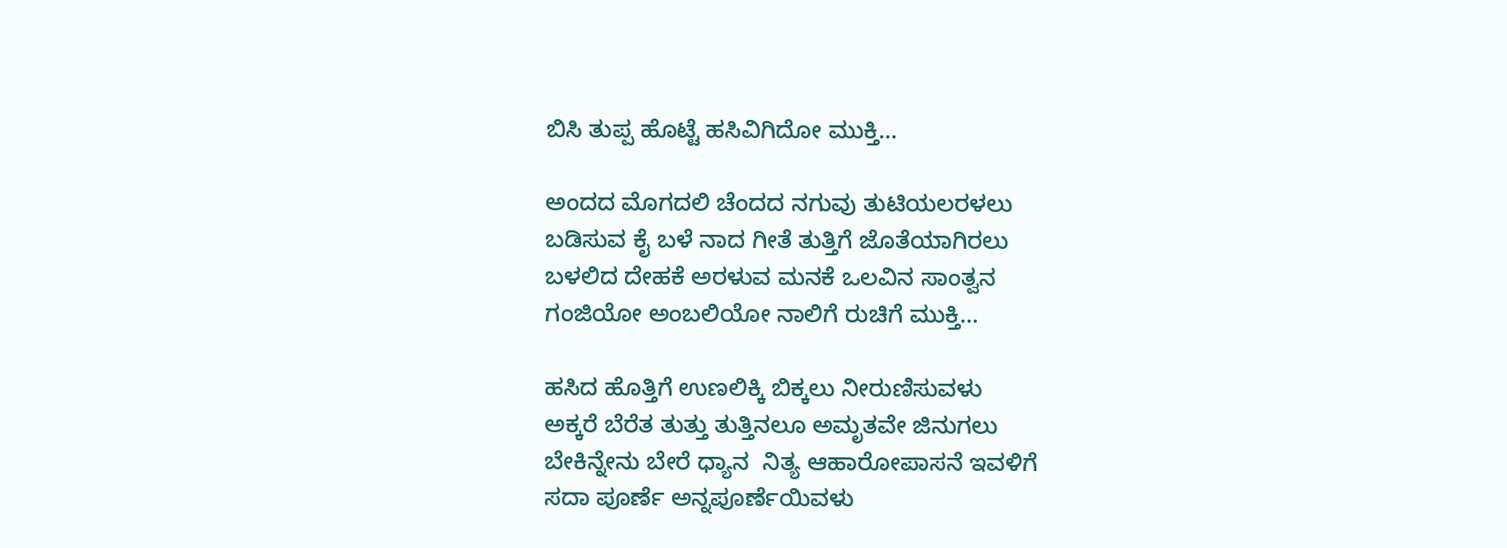ಬಿಸಿ ತುಪ್ಪ ಹೊಟ್ಟೆ ಹಸಿವಿಗಿದೋ ಮುಕ್ತಿ…

ಅಂದದ ಮೊಗದಲಿ ಚೆಂದದ ನಗುವು ತುಟಿಯಲರಳಲು
ಬಡಿಸುವ ಕೈ ಬಳೆ ನಾದ ಗೀತೆ ತುತ್ತಿಗೆ ಜೊತೆಯಾಗಿರಲು
ಬಳಲಿದ ದೇಹಕೆ ಅರಳುವ ಮನಕೆ ಒಲವಿನ ಸಾಂತ್ವನ
ಗಂಜಿಯೋ ಅಂಬಲಿಯೋ ನಾಲಿಗೆ ರುಚಿಗೆ ಮುಕ್ತಿ…

ಹಸಿದ ಹೊತ್ತಿಗೆ ಉಣಲಿಕ್ಕಿ ಬಿಕ್ಕಲು ನೀರುಣಿಸುವಳು
ಅಕ್ಕರೆ ಬೆರೆತ ತುತ್ತು ತುತ್ತಿನಲೂ ಅಮೃತವೇ ಜಿನುಗಲು
ಬೇಕಿನ್ನೇನು ಬೇರೆ ಧ್ಯಾನ  ನಿತ್ಯ ಆಹಾರೋಪಾಸನೆ ಇವಳಿಗೆ
ಸದಾ ಪೂರ್ಣೆ ಅನ್ನಪೂರ್ಣೆಯಿವಳು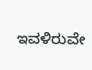ಇವಳಿರುವೇ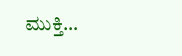ಮುಕ್ತಿ…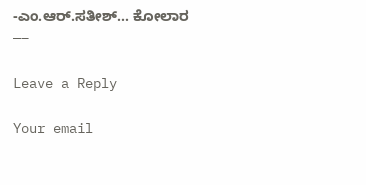-ಎಂ.ಆರ್.ಸತೀಶ್… ಕೋಲಾರ
—–

Leave a Reply

Your email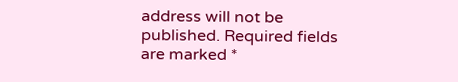address will not be published. Required fields are marked *